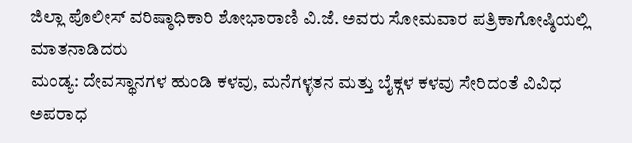ಜಿಲ್ಲಾ ಪೊಲೀಸ್ ವರಿಷ್ಠಾಧಿಕಾರಿ ಶೋಭಾರಾಣಿ ವಿ.ಜೆ. ಅವರು ಸೋಮವಾರ ಪತ್ರಿಕಾಗೋಷ್ಠಿಯಲ್ಲಿ ಮಾತನಾಡಿದರು
ಮಂಡ್ಯ: ದೇವಸ್ಥಾನಗಳ ಹುಂಡಿ ಕಳವು, ಮನೆಗಳ್ಳತನ ಮತ್ತು ಬೈಕ್ಗಳ ಕಳವು ಸೇರಿದಂತೆ ವಿವಿಧ ಅಪರಾಧ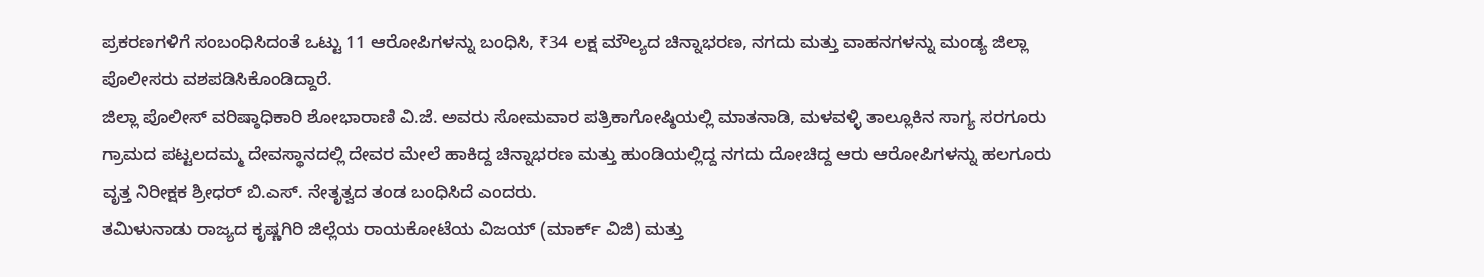ಪ್ರಕರಣಗಳಿಗೆ ಸಂಬಂಧಿಸಿದಂತೆ ಒಟ್ಟು 11 ಆರೋಪಿಗಳನ್ನು ಬಂಧಿಸಿ, ₹34 ಲಕ್ಷ ಮೌಲ್ಯದ ಚಿನ್ನಾಭರಣ, ನಗದು ಮತ್ತು ವಾಹನಗಳನ್ನು ಮಂಡ್ಯ ಜಿಲ್ಲಾ ಪೊಲೀಸರು ವಶಪಡಿಸಿಕೊಂಡಿದ್ದಾರೆ.
ಜಿಲ್ಲಾ ಪೊಲೀಸ್ ವರಿಷ್ಠಾಧಿಕಾರಿ ಶೋಭಾರಾಣಿ ವಿ.ಜೆ. ಅವರು ಸೋಮವಾರ ಪತ್ರಿಕಾಗೋಷ್ಠಿಯಲ್ಲಿ ಮಾತನಾಡಿ, ಮಳವಳ್ಳಿ ತಾಲ್ಲೂಕಿನ ಸಾಗ್ಯ ಸರಗೂರು ಗ್ರಾಮದ ಪಟ್ಟಲದಮ್ಮ ದೇವಸ್ಥಾನದಲ್ಲಿ ದೇವರ ಮೇಲೆ ಹಾಕಿದ್ದ ಚಿನ್ನಾಭರಣ ಮತ್ತು ಹುಂಡಿಯಲ್ಲಿದ್ದ ನಗದು ದೋಚಿದ್ದ ಆರು ಆರೋಪಿಗಳನ್ನು ಹಲಗೂರು ವೃತ್ತ ನಿರೀಕ್ಷಕ ಶ್ರೀಧರ್ ಬಿ.ಎಸ್. ನೇತೃತ್ವದ ತಂಡ ಬಂಧಿಸಿದೆ ಎಂದರು.
ತಮಿಳುನಾಡು ರಾಜ್ಯದ ಕೃಷ್ಣಗಿರಿ ಜಿಲ್ಲೆಯ ರಾಯಕೋಟೆಯ ವಿಜಯ್ (ಮಾರ್ಕ್ ವಿಜಿ) ಮತ್ತು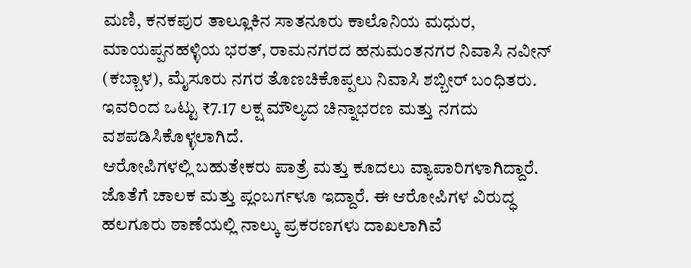ಮಣಿ, ಕನಕಪುರ ತಾಲ್ಲೂಕಿನ ಸಾತನೂರು ಕಾಲೊನಿಯ ಮಧುರ, ಮಾಯಪ್ಪನಹಳ್ಳಿಯ ಭರತ್, ರಾಮನಗರದ ಹನುಮಂತನಗರ ನಿವಾಸಿ ನವೀನ್ (ಕಬ್ಬಾಳ), ಮೈಸೂರು ನಗರ ತೊಣಚಿಕೊಪ್ಪಲು ನಿವಾಸಿ ಶಬ್ಬೀರ್ ಬಂಧಿತರು. ಇವರಿಂದ ಒಟ್ಟು ₹7.17 ಲಕ್ಷ ಮೌಲ್ಯದ ಚಿನ್ನಾಭರಣ ಮತ್ತು ನಗದು ವಶಪಡಿಸಿಕೊಳ್ಳಲಾಗಿದೆ.
ಆರೋಪಿಗಳಲ್ಲಿ ಬಹುತೇಕರು ಪಾತ್ರೆ ಮತ್ತು ಕೂದಲು ವ್ಯಾಪಾರಿಗಳಾಗಿದ್ದಾರೆ. ಜೊತೆಗೆ ಚಾಲಕ ಮತ್ತು ಪ್ಲಂಬರ್ಗಳೂ ಇದ್ದಾರೆ. ಈ ಆರೋಪಿಗಳ ವಿರುದ್ಧ ಹಲಗೂರು ಠಾಣೆಯಲ್ಲಿ ನಾಲ್ಕು ಪ್ರಕರಣಗಳು ದಾಖಲಾಗಿವೆ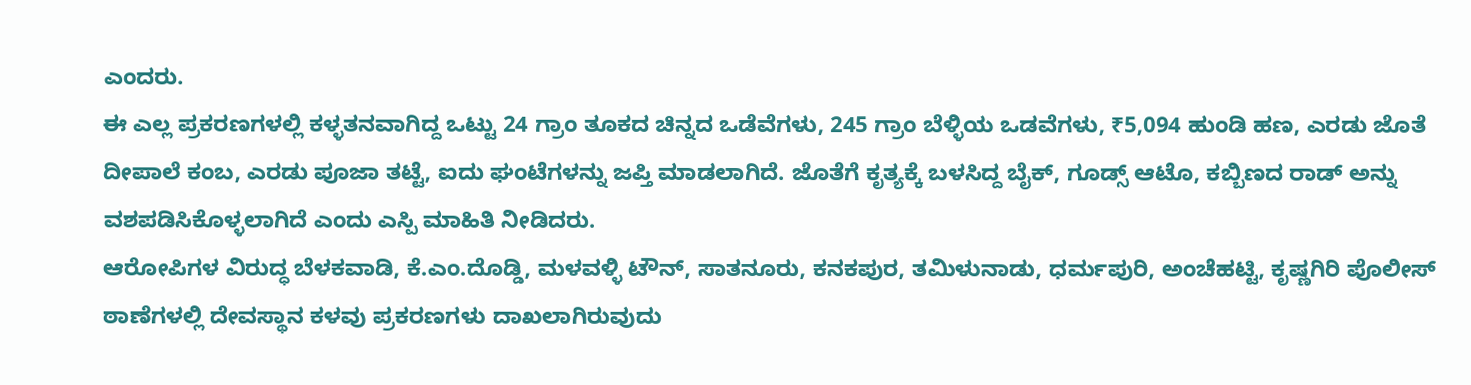ಎಂದರು.
ಈ ಎಲ್ಲ ಪ್ರಕರಣಗಳಲ್ಲಿ ಕಳ್ಳತನವಾಗಿದ್ದ ಒಟ್ಟು 24 ಗ್ರಾಂ ತೂಕದ ಚಿನ್ನದ ಒಡೆವೆಗಳು, 245 ಗ್ರಾಂ ಬೆಳ್ಳಿಯ ಒಡವೆಗಳು, ₹5,094 ಹುಂಡಿ ಹಣ, ಎರಡು ಜೊತೆ ದೀಪಾಲೆ ಕಂಬ, ಎರಡು ಪೂಜಾ ತಟ್ಟೆ, ಐದು ಘಂಟೆಗಳನ್ನು ಜಪ್ತಿ ಮಾಡಲಾಗಿದೆ. ಜೊತೆಗೆ ಕೃತ್ಯಕ್ಕೆ ಬಳಸಿದ್ದ ಬೈಕ್, ಗೂಡ್ಸ್ ಆಟೊ, ಕಬ್ಬಿಣದ ರಾಡ್ ಅನ್ನು ವಶಪಡಿಸಿಕೊಳ್ಳಲಾಗಿದೆ ಎಂದು ಎಸ್ಪಿ ಮಾಹಿತಿ ನೀಡಿದರು.
ಆರೋಪಿಗಳ ವಿರುದ್ಧ ಬೆಳಕವಾಡಿ, ಕೆ.ಎಂ.ದೊಡ್ಡಿ, ಮಳವಳ್ಳಿ ಟೌನ್, ಸಾತನೂರು, ಕನಕಪುರ, ತಮಿಳುನಾಡು, ಧರ್ಮಪುರಿ, ಅಂಚೆಹಟ್ಟಿ, ಕೃಷ್ಣಗಿರಿ ಪೊಲೀಸ್ ಠಾಣೆಗಳಲ್ಲಿ ದೇವಸ್ಥಾನ ಕಳವು ಪ್ರಕರಣಗಳು ದಾಖಲಾಗಿರುವುದು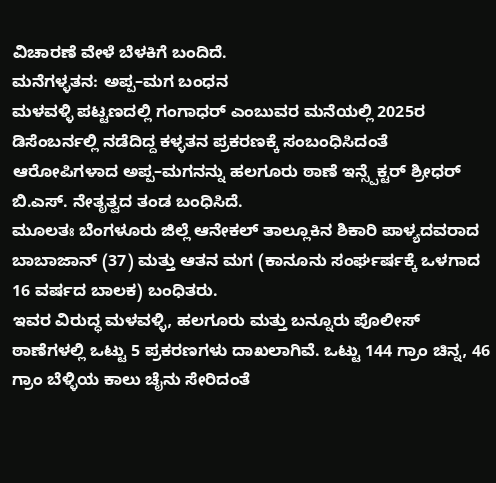ವಿಚಾರಣೆ ವೇಳೆ ಬೆಳಕಿಗೆ ಬಂದಿದೆ.
ಮನೆಗಳ್ಳತನ: ಅಪ್ಪ–ಮಗ ಬಂಧನ
ಮಳವಳ್ಳಿ ಪಟ್ಟಣದಲ್ಲಿ ಗಂಗಾಧರ್ ಎಂಬುವರ ಮನೆಯಲ್ಲಿ 2025ರ ಡಿಸೆಂಬರ್ನಲ್ಲಿ ನಡೆದಿದ್ದ ಕಳ್ಳತನ ಪ್ರಕರಣಕ್ಕೆ ಸಂಬಂಧಿಸಿದಂತೆ ಆರೋಪಿಗಳಾದ ಅಪ್ಪ–ಮಗನನ್ನು ಹಲಗೂರು ಠಾಣೆ ಇನ್ಸ್ಪೆಕ್ಟರ್ ಶ್ರೀಧರ್ ಬಿ.ಎಸ್. ನೇತೃತ್ವದ ತಂಡ ಬಂಧಿಸಿದೆ.
ಮೂಲತಃ ಬೆಂಗಳೂರು ಜಿಲ್ಲೆ ಆನೇಕಲ್ ತಾಲ್ಲೂಕಿನ ಶಿಕಾರಿ ಪಾಳ್ಯದವರಾದ ಬಾಬಾಜಾನ್ (37) ಮತ್ತು ಆತನ ಮಗ (ಕಾನೂನು ಸಂರ್ಘರ್ಷಕ್ಕೆ ಒಳಗಾದ 16 ವರ್ಷದ ಬಾಲಕ) ಬಂಧಿತರು.
ಇವರ ವಿರುದ್ಧ ಮಳವಳ್ಳಿ, ಹಲಗೂರು ಮತ್ತು ಬನ್ನೂರು ಪೊಲೀಸ್ ಠಾಣೆಗಳಲ್ಲಿ ಒಟ್ಟು 5 ಪ್ರಕರಣಗಳು ದಾಖಲಾಗಿವೆ. ಒಟ್ಟು 144 ಗ್ರಾಂ ಚಿನ್ನ, 46 ಗ್ರಾಂ ಬೆಳ್ಳಿಯ ಕಾಲು ಚೈನು ಸೇರಿದಂತೆ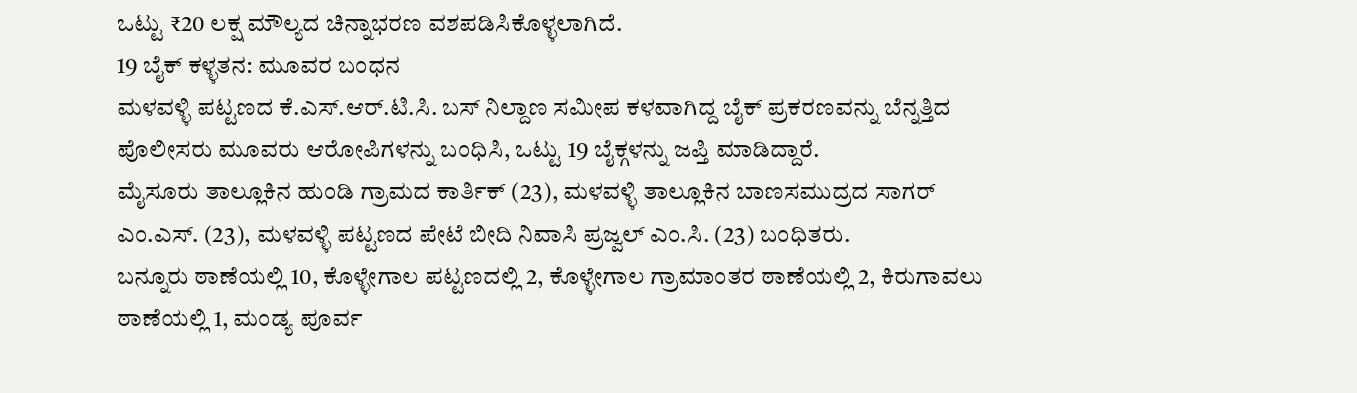ಒಟ್ಟು ₹20 ಲಕ್ಷ ಮೌಲ್ಯದ ಚಿನ್ನಾಭರಣ ವಶಪಡಿಸಿಕೊಳ್ಳಲಾಗಿದೆ.
19 ಬೈಕ್ ಕಳ್ಳತನ: ಮೂವರ ಬಂಧನ
ಮಳವಳ್ಳಿ ಪಟ್ಟಣದ ಕೆ.ಎಸ್.ಆರ್.ಟಿ.ಸಿ. ಬಸ್ ನಿಲ್ದಾಣ ಸಮೀಪ ಕಳವಾಗಿದ್ದ ಬೈಕ್ ಪ್ರಕರಣವನ್ನು ಬೆನ್ನತ್ತಿದ ಪೊಲೀಸರು ಮೂವರು ಆರೋಪಿಗಳನ್ನು ಬಂಧಿಸಿ, ಒಟ್ಟು 19 ಬೈಕ್ಗಳನ್ನು ಜಪ್ತಿ ಮಾಡಿದ್ದಾರೆ.
ಮೈಸೂರು ತಾಲ್ಲೂಕಿನ ಹುಂಡಿ ಗ್ರಾಮದ ಕಾರ್ತಿಕ್ (23), ಮಳವಳ್ಳಿ ತಾಲ್ಲೂಕಿನ ಬಾಣಸಮುದ್ರದ ಸಾಗರ್ ಎಂ.ಎಸ್. (23), ಮಳವಳ್ಳಿ ಪಟ್ಟಣದ ಪೇಟೆ ಬೀದಿ ನಿವಾಸಿ ಪ್ರಜ್ವಲ್ ಎಂ.ಸಿ. (23) ಬಂಧಿತರು.
ಬನ್ನೂರು ಠಾಣೆಯಲ್ಲಿ 10, ಕೊಳ್ಳೇಗಾಲ ಪಟ್ಟಣದಲ್ಲಿ 2, ಕೊಳ್ಳೇಗಾಲ ಗ್ರಾಮಾಂತರ ಠಾಣೆಯಲ್ಲಿ 2, ಕಿರುಗಾವಲು ಠಾಣೆಯಲ್ಲಿ 1, ಮಂಡ್ಯ ಪೂರ್ವ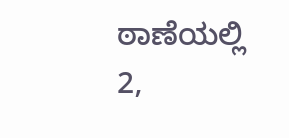ಠಾಣೆಯಲ್ಲಿ 2,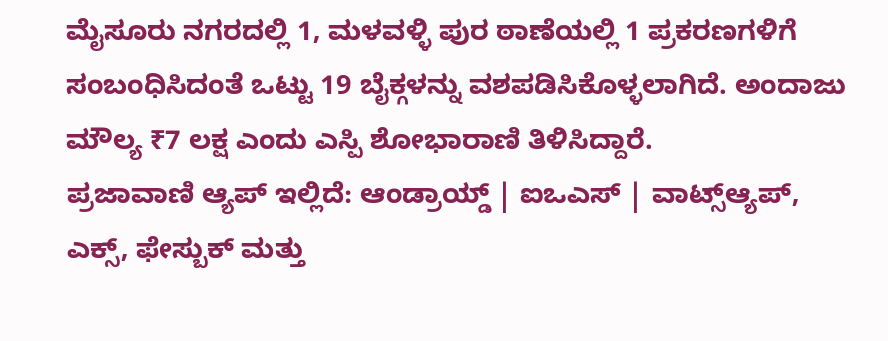ಮೈಸೂರು ನಗರದಲ್ಲಿ 1, ಮಳವಳ್ಳಿ ಪುರ ಠಾಣೆಯಲ್ಲಿ 1 ಪ್ರಕರಣಗಳಿಗೆ ಸಂಬಂಧಿಸಿದಂತೆ ಒಟ್ಟು 19 ಬೈಕ್ಗಳನ್ನು ವಶಪಡಿಸಿಕೊಳ್ಳಲಾಗಿದೆ. ಅಂದಾಜು ಮೌಲ್ಯ ₹7 ಲಕ್ಷ ಎಂದು ಎಸ್ಪಿ ಶೋಭಾರಾಣಿ ತಿಳಿಸಿದ್ದಾರೆ.
ಪ್ರಜಾವಾಣಿ ಆ್ಯಪ್ ಇಲ್ಲಿದೆ: ಆಂಡ್ರಾಯ್ಡ್ | ಐಒಎಸ್ | ವಾಟ್ಸ್ಆ್ಯಪ್, ಎಕ್ಸ್, ಫೇಸ್ಬುಕ್ ಮತ್ತು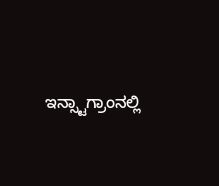ಇನ್ಸ್ಟಾಗ್ರಾಂನಲ್ಲಿ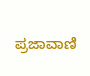ಪ್ರಜಾವಾಣಿ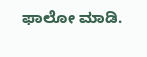ಫಾಲೋ ಮಾಡಿ.